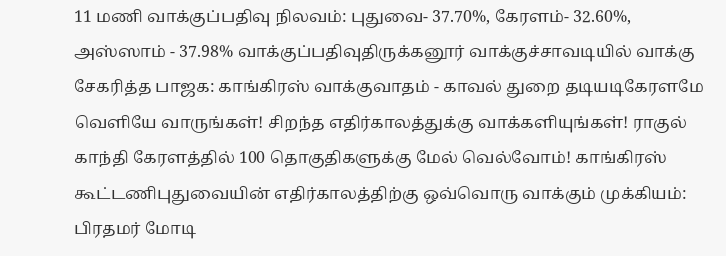11 மணி வாக்குப்பதிவு நிலவம்: புதுவை- 37.70%, கேரளம்- 32.60%, அஸ்ஸாம் - 37.98% வாக்குப்பதிவுதிருக்கனூர் வாக்குச்சாவடியில் வாக்கு சேகரித்த பாஜக: காங்கிரஸ் வாக்குவாதம் - காவல் துறை தடியடிகேரளமே வெளியே வாருங்கள்! சிறந்த எதிர்காலத்துக்கு வாக்களியுங்கள்! ராகுல் காந்தி கேரளத்தில் 100 தொகுதிகளுக்கு மேல் வெல்வோம்! காங்கிரஸ் கூட்டணிபுதுவையின் எதிர்காலத்திற்கு ஒவ்வொரு வாக்கும் முக்கியம்: பிரதமர் மோடி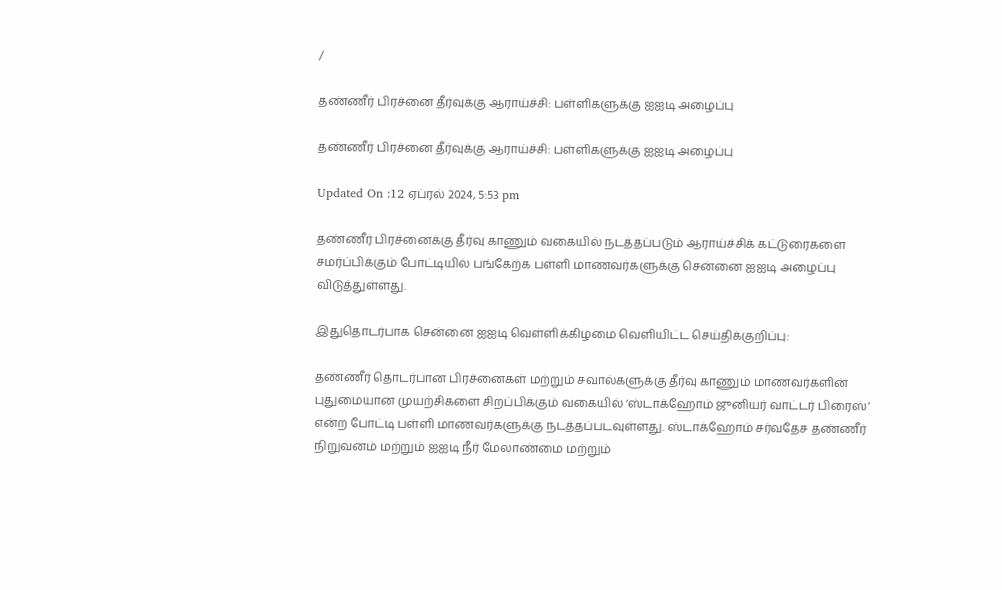/

தண்ணீர் பிரச்னை தீர்வுக்கு ஆராய்ச்சி: பள்ளிகளுக்கு ஐஐடி அழைப்பு

தண்ணீர் பிரச்னை தீர்வுக்கு ஆராய்ச்சி: பள்ளிகளுக்கு ஐஐடி அழைப்பு

Updated On :12 ஏப்ரல் 2024, 5:53 pm

தண்ணீர் பிரச்னைக்கு தீர்வு காணும் வகையில் நடத்தப்படும் ஆராய்ச்சிக் கட்டுரைகளை சமர்ப்பிக்கும் போட்டியில் பங்கேற்க பள்ளி மாணவர்களுக்கு சென்னை ஐஐடி அழைப்பு விடுத்துள்ளது.

இதுதொடர்பாக சென்னை ஐஐடி வெள்ளிக்கிழமை வெளியிட்ட செய்திக்குறிப்பு:

தண்ணீர் தொடர்பான பிரச்னைகள் மற்றும் சவால்களுக்கு தீர்வு காணும் மாணவர்களின் புதுமையான முயற்சிகளை சிறப்பிக்கும் வகையில் ‘ஸ்டாக்ஹோம் ஜுனியர் வாட்டர் பிரைஸ்’ என்ற போட்டி பள்ளி மாணவர்களுக்கு நடத்தப்படவுள்ளது. ஸ்டாக்ஹோம் சர்வதேச தண்ணீர் நிறுவனம் மற்றும் ஐஐடி நீர் மேலாண்மை மற்றும்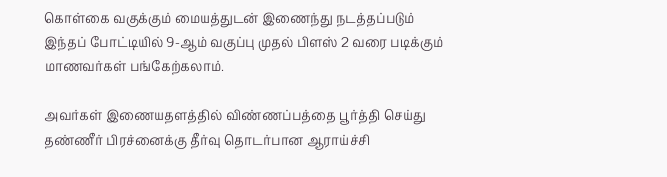கொள்கை வகுக்கும் மையத்துடன் இணைந்து நடத்தப்படும் இந்தப் போட்டியில் 9-ஆம் வகுப்பு முதல் பிளஸ் 2 வரை படிக்கும் மாணவர்கள் பங்கேற்கலாம்.

அவர்கள் இணையதளத்தில் விண்ணப்பத்தை பூர்த்தி செய்து தண்ணீர் பிரச்னைக்கு தீர்வு தொடர்பான ஆராய்ச்சி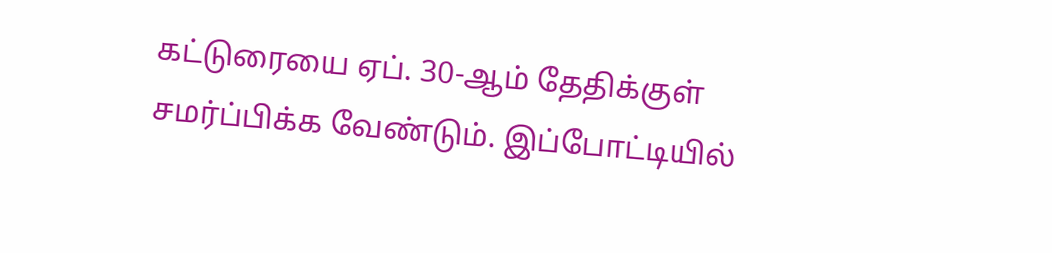கட்டுரையை ஏப். 30-ஆம் தேதிக்குள் சமர்ப்பிக்க வேண்டும். இப்போட்டியில்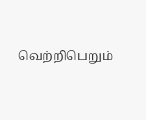வெற்றிபெறும்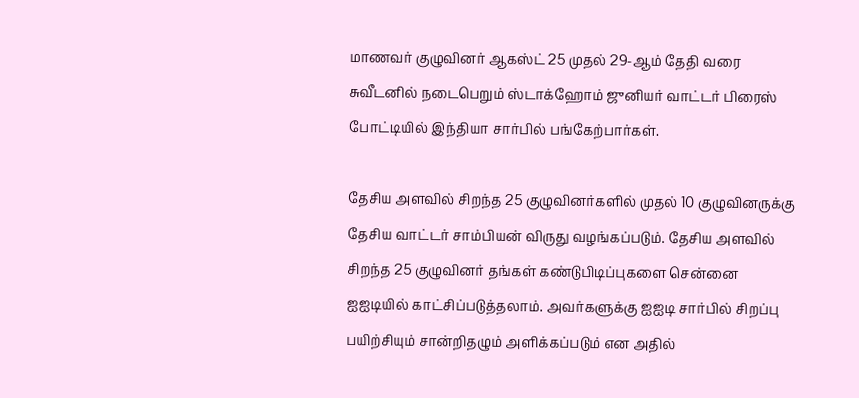மாணவர் குழுவினர் ஆகஸ்ட் 25 முதல் 29-ஆம் தேதி வரை சுவீடனில் நடைபெறும் ஸ்டாக்ஹோம் ஜுனியர் வாட்டர் பிரைஸ் போட்டியில் இந்தியா சார்பில் பங்கேற்பார்கள்.

தேசிய அளவில் சிறந்த 25 குழுவினர்களில் முதல் 10 குழுவினருக்கு தேசிய வாட்டர் சாம்பியன் விருது வழங்கப்படும். தேசிய அளவில் சிறந்த 25 குழுவினர் தங்கள் கண்டுபிடிப்புகளை சென்னை ஐஐடியில் காட்சிப்படுத்தலாம். அவர்களுக்கு ஐஐடி சார்பில் சிறப்பு பயிற்சியும் சான்றிதழும் அளிக்கப்படும் என அதில்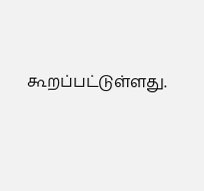கூறப்பட்டுள்ளது.